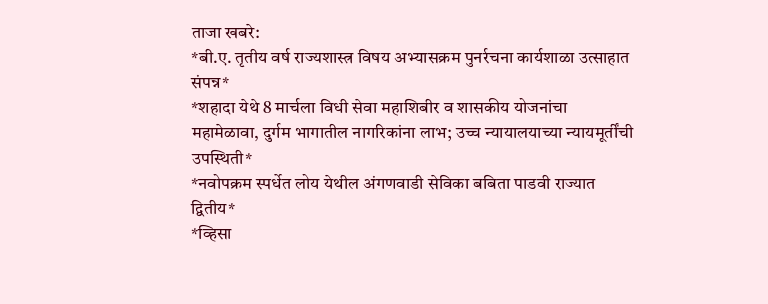ताजा खबरे:
*बी.ए. तृतीय वर्ष राज्यशास्त्र विषय अभ्यासक्रम पुनर्रचना कार्यशाळा उत्साहात संपन्न*
*शहादा येथे 8 मार्चला विधी सेवा महाशिबीर व शासकीय योजनांचा महामेळावा, दुर्गम भागातील नागरिकांना लाभ; उच्च न्यायालयाच्या न्यायमूर्तींची उपस्थिती*
*नवोपक्रम स्पर्धेत लोय येथील अंगणवाडी सेविका बबिता पाडवी राज्यात द्वितीय*
*व्हिसा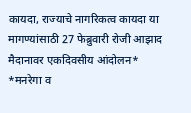कायदा, राज्याचे नागरिकत्व कायदा या मागण्यांसाठी 27 फेब्रुवारी रोजी आझाद मैदानावर एकदिवसीय आंदोलन*
*मनरेगा व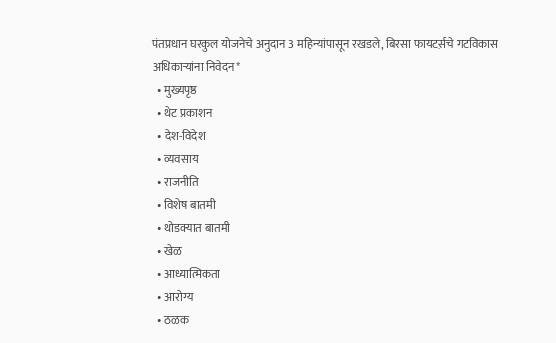पंतप्रधान घरकुल योजनेचे अनुदान 3 महिन्यांपासून रखडले, बिरसा फायटर्स़चे गटविकास अधिकाऱ्यांना निवेदन*
  • मुख्यपृष्ठ
  • थेट प्रकाशन
  • देश-विदेश
  • व्यवसाय
  • राजनीति
  • विशेष बातमी
  • थोडक्यात बातमी
  • खेळ
  • आध्यात्मिकता
  • आरोग्य
  • ठळक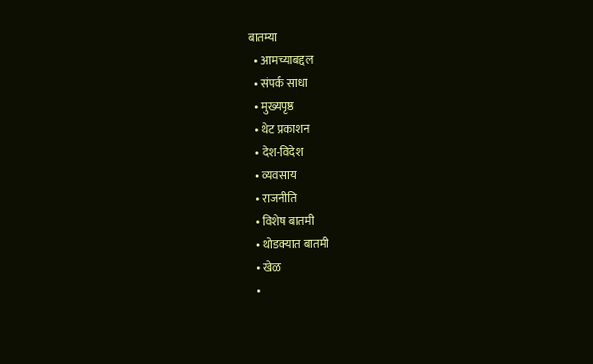बातम्या
  • आमच्याबद्दल
  • संपर्क साधा
  • मुख्यपृष्ठ
  • थेट प्रकाशन
  • देश-विदेश
  • व्यवसाय
  • राजनीति
  • विशेष बातमी
  • थोडक्यात बातमी
  • खेळ
  •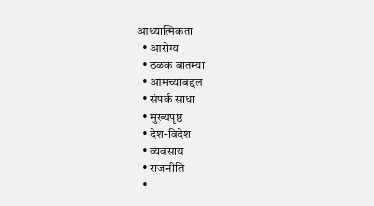आध्यात्मिकता
  • आरोग्य
  • ठळक बातम्या
  • आमच्याबद्दल
  • संपर्क साधा
  • मुख्यपृष्ठ
  • देश-विदेश
  • व्यवसाय
  • राजनीति
  •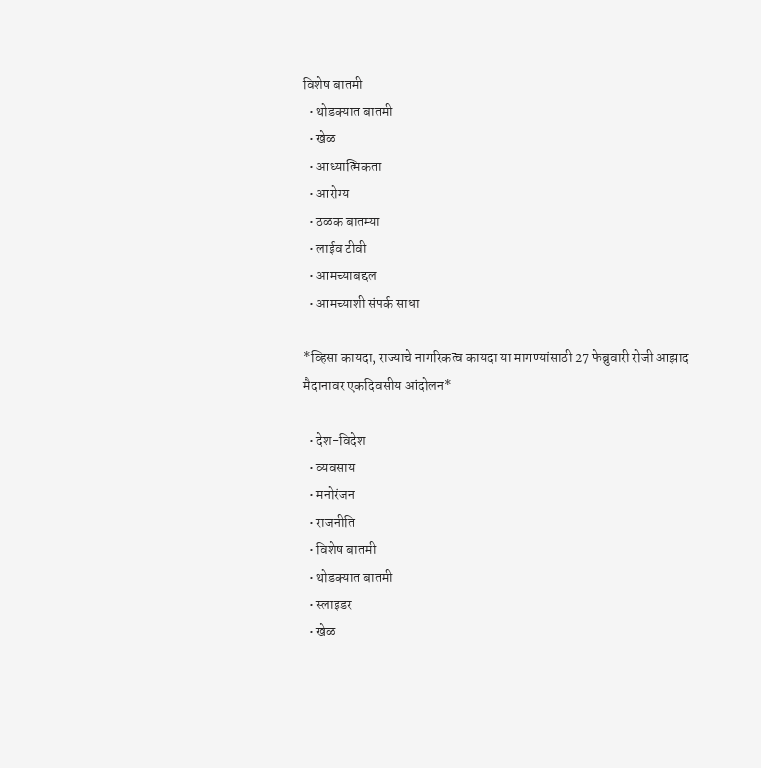विशेष बातमी
  • थोडक्यात बातमी
  • खेळ
  • आध्यात्मिकता
  • आरोग्य
  • ठळक बातम्या
  • लाईव टीवी
  • आमच्याबद्दल
  • आमच्याशी संपर्क साधा

*व्हिसा कायदा, राज्याचे नागरिकत्व कायदा या मागण्यांसाठी 27 फेब्रुवारी रोजी आझाद मैदानावर एकदिवसीय आंदोलन*

  • देश-विदेश
  • व्यवसाय
  • मनोरंजन
  • राजनीति
  • विशेष बातमी
  • थोडक्यात बातमी
  • स्लाइडर
  • खेळ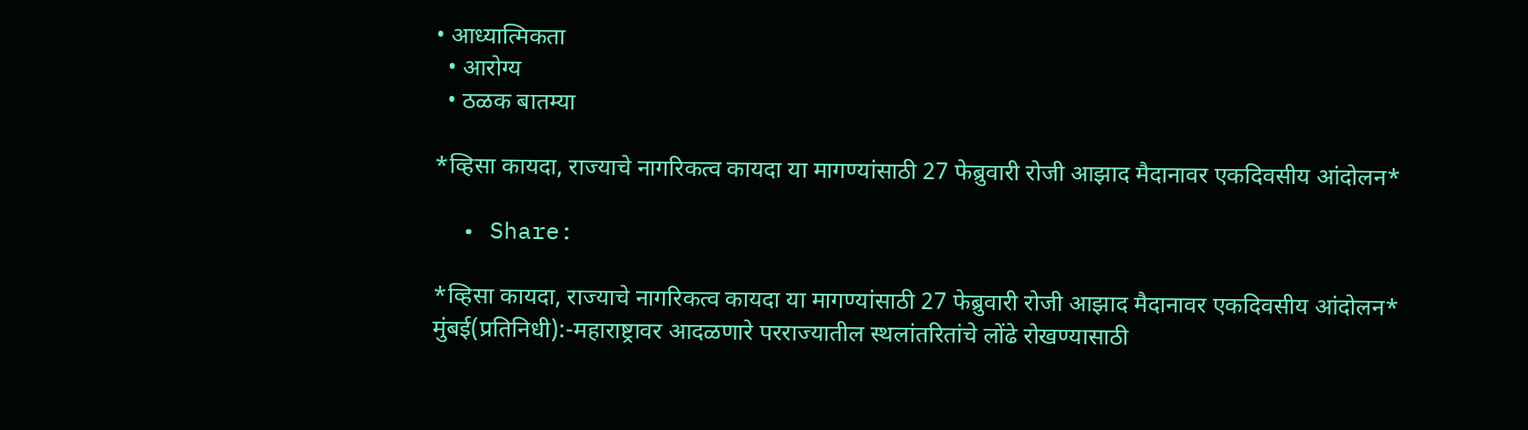• आध्यात्मिकता
  • आरोग्य
  • ठळक बातम्या

*व्हिसा कायदा, राज्याचे नागरिकत्व कायदा या मागण्यांसाठी 27 फेब्रुवारी रोजी आझाद मैदानावर एकदिवसीय आंदोलन*

  • Share:

*व्हिसा कायदा, राज्याचे नागरिकत्व कायदा या मागण्यांसाठी 27 फेब्रुवारी रोजी आझाद मैदानावर एकदिवसीय आंदोलन*
मुंबई(प्रतिनिधी):-महाराष्ट्रावर आदळणारे परराज्यातील स्थलांतरितांचे लोंढे रोखण्यासाठी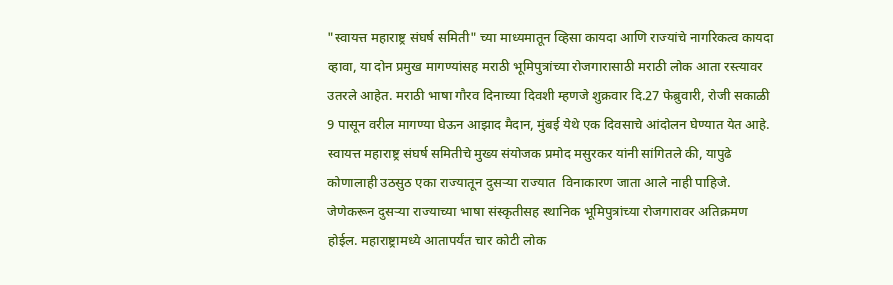"स्वायत्त महाराष्ट्र संघर्ष समिती" च्या माध्यमातून व्हिसा कायदा आणि राज्यांचे नागरिकत्व कायदा व्हावा, या दोन प्रमुख मागण्यांसह मराठी भूमिपुत्रांच्या रोजगारासाठी मराठी लोक आता रस्त्यावर उतरले आहेत. मराठी भाषा गौरव दिनाच्या दिवशी म्हणजे शुक्रवार दि.27 फेब्रुवारी, रोजी सकाळी 9 पासून वरील मागण्या घेऊन आझाद मैदान, मुंबई येथे एक दिवसाचे आंदोलन घेण्यात येत आहे. स्वायत्त महाराष्ट्र संघर्ष समितीचे मुख्य संयोजक प्रमोद मसुरकर यांनी सांगितले की, यापुढे कोणालाही उठसुठ एका राज्यातून दुसऱ्या राज्यात  विनाकारण जाता आले नाही पाहिजे. जेणेकरून दुसऱ्या राज्याच्या भाषा संस्कृतीसह स्थानिक भूमिपुत्रांच्या रोजगारावर अतिक्रमण होईल. महाराष्ट्रामध्ये आतापर्यंत चार कोटी लोक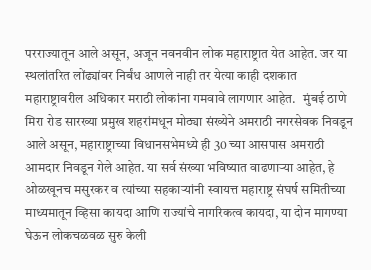परराज्यातून आले असून, अजून नवनवीन लोक महाराष्ट्रात येत आहेत. जर या स्थलांतरित लोंढ्यांवर निर्बंध आणले नाही तर येत्या काही दशकात महाराष्ट्रावरील अधिकार मराठी लोकांना गमवावे लागणार आहेत.   मुंबई ठाणे मिरा रोड सारख्या प्रमुख शहरांमधून मोठ्या संख्येने अमराठी नगरसेवक निवडून आले असून, महाराष्ट्राच्या विधानसभेमध्ये ही 30 च्या आसपास अमराठी आमदार निवडून गेले आहेत. या सर्व संख्या भविष्यात वाढणाऱ्या आहेत, हे ओळखूनच मसुरकर व त्यांच्या सहकाऱ्यांनी स्वायत्त महाराष्ट्र संघर्ष समितीच्या माध्यमातून व्हिसा कायदा आणि राज्यांचे नागरिकत्व कायदा, या दोन मागण्या घेऊन लोकचळवळ सुरु केली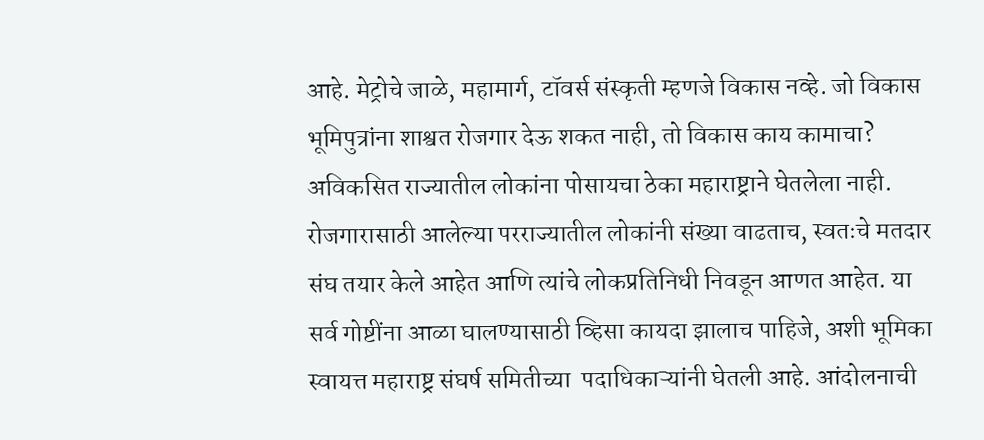आहे. मेट्रोचे जाळे, महामार्ग, टॉवर्स संस्कृती म्हणजे विकास नव्हे. जो विकास भूमिपुत्रांना शाश्वत रोजगार देऊ शकत नाही, तो विकास काय कामाचा? अविकसित राज्यातील लोकांना पोसायचा ठेका महाराष्ट्राने घेतलेला नाही. रोजगारासाठी आलेल्या परराज्यातील लोकांनी संख्या वाढताच, स्वतःचे मतदार संघ तयार केले आहेत आणि त्यांचे लोकप्रतिनिधी निवडून आणत आहेत. या सर्व गोष्टींना आळा घालण्यासाठी व्हिसा कायदा झालाच पाहिजे, अशी भूमिका स्वायत्त महाराष्ट्र संघर्ष समितीच्या  पदाधिकाऱ्यांनी घेतली आहे. आंदोलनाची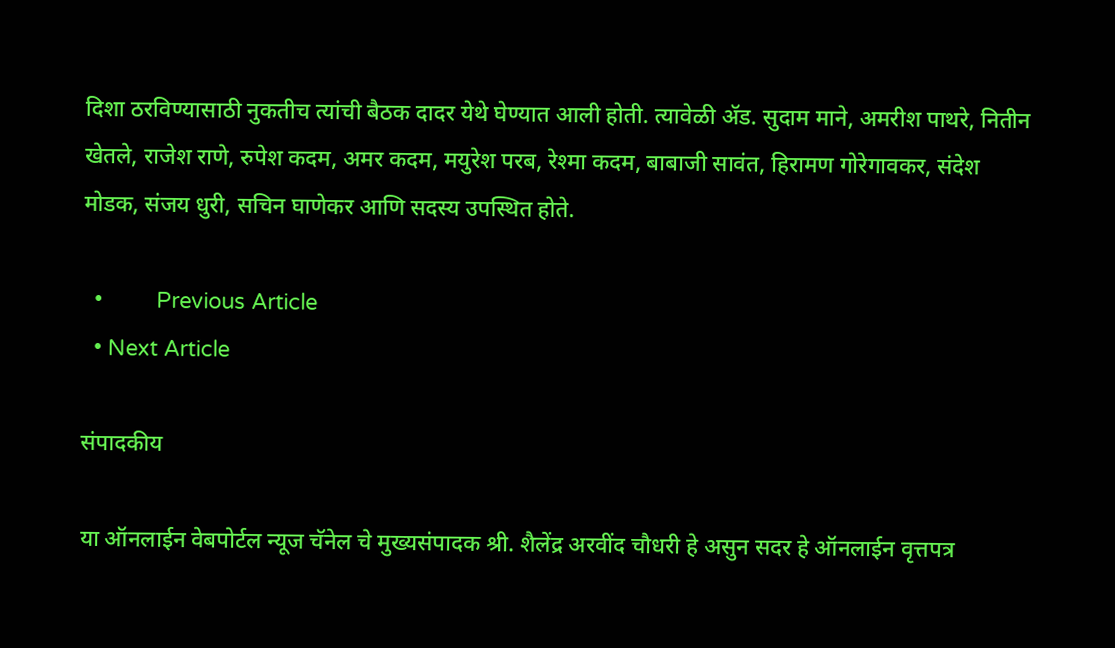दिशा ठरविण्यासाठी नुकतीच त्यांची बैठक दादर येथे घेण्यात आली होती. त्यावेळी ॲड. सुदाम माने, अमरीश पाथरे, नितीन खेतले, राजेश राणे, रुपेश कदम, अमर कदम, मयुरेश परब, रेश्मा कदम, बाबाजी सावंत, हिरामण गोरेगावकर, संदेश मोडक, संजय धुरी, सचिन घाणेकर आणि सदस्य उपस्थित होते.

  •         Previous Article
  • Next Article

संपादकीय

या ऑनलाईन वेबपोर्टल न्यूज चॅनेल चे मुख्यसंपादक श्री. शैलेंद्र अरवींद चौधरी हे असुन सदर हे ऑनलाईन वृत्तपत्र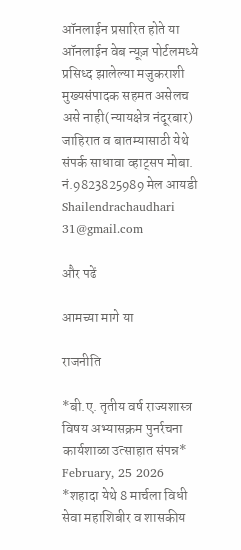ऑनलाईन प्रसारित होते या ऑनलाईन वेब न्यूज़ पोर्टलमध्ये प्रसिध्द झालेल्या मजुकराशी मुख्यसंपादक सहमत असेलच असे नाही(न्यायक्षेत्र नंदूरबार) जाहिरात व बातम्यासाठी येथे संपर्क साधावा व्हाट्सप मोबा. नं.9823825989 मेल आयडी Shailendrachaudhari 31@gmail.com

और पढें

आमच्या मागे या

राजनीति

*बी.ए. तृतीय वर्ष राज्यशास्त्र विषय अभ्यासक्रम पुनर्रचना कार्यशाळा उत्साहात संपन्न*
February, 25 2026
*शहादा येथे 8 मार्चला विधी सेवा महाशिबीर व शासकीय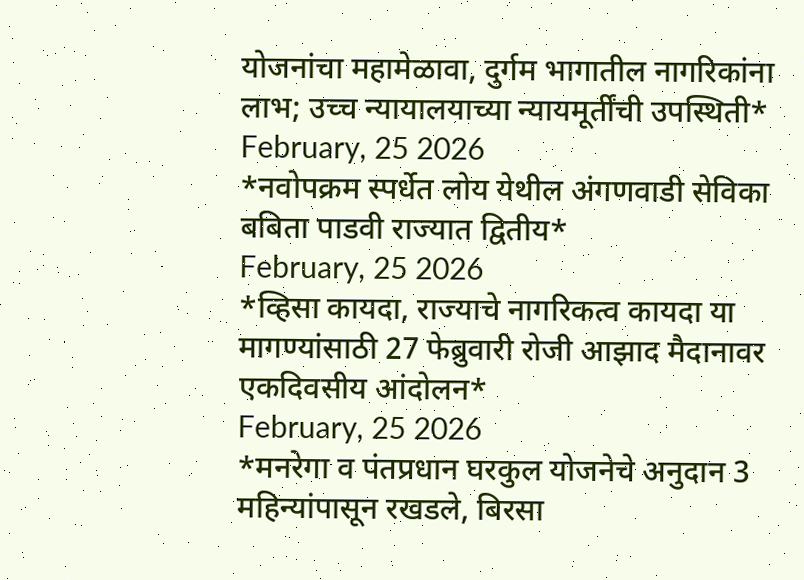योजनांचा महामेळावा, दुर्गम भागातील नागरिकांना लाभ; उच्च न्यायालयाच्या न्यायमूर्तींची उपस्थिती*
February, 25 2026
*नवोपक्रम स्पर्धेत लोय येथील अंगणवाडी सेविका बबिता पाडवी राज्यात द्वितीय*
February, 25 2026
*व्हिसा कायदा, राज्याचे नागरिकत्व कायदा या मागण्यांसाठी 27 फेब्रुवारी रोजी आझाद मैदानावर एकदिवसीय आंदोलन*
February, 25 2026
*मनरेगा व पंतप्रधान घरकुल योजनेचे अनुदान 3 महिन्यांपासून रखडले, बिरसा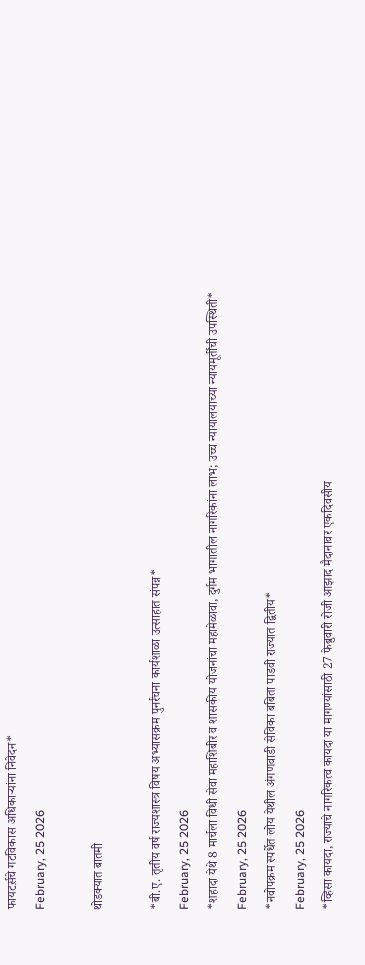फायटर्स़चे गटविकास अधिकाऱ्यांना निवेदन*
February, 25 2026

थोडक्यात बातमी

*बी.ए. तृतीय वर्ष राज्यशास्त्र विषय अभ्यासक्रम पुनर्रचना कार्यशाळा उत्साहात संपन्न*
February, 25 2026
*शहादा येथे 8 मार्चला विधी सेवा महाशिबीर व शासकीय योजनांचा महामेळावा, दुर्गम भागातील नागरिकांना लाभ; उच्च न्यायालयाच्या न्यायमूर्तींची उपस्थिती*
February, 25 2026
*नवोपक्रम स्पर्धेत लोय येथील अंगणवाडी सेविका बबिता पाडवी राज्यात द्वितीय*
February, 25 2026
*व्हिसा कायदा, राज्याचे नागरिकत्व कायदा या मागण्यांसाठी 27 फेब्रुवारी रोजी आझाद मैदानावर एकदिवसीय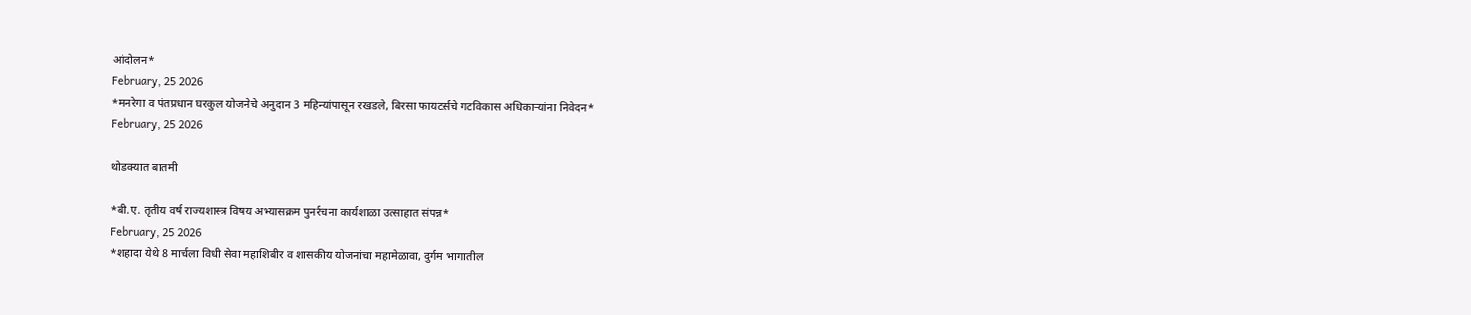आंदोलन*
February, 25 2026
*मनरेगा व पंतप्रधान घरकुल योजनेचे अनुदान 3 महिन्यांपासून रखडले, बिरसा फायटर्स़चे गटविकास अधिकाऱ्यांना निवेदन*
February, 25 2026

थोडक्यात बातमी

*बी.ए. तृतीय वर्ष राज्यशास्त्र विषय अभ्यासक्रम पुनर्रचना कार्यशाळा उत्साहात संपन्न*
February, 25 2026
*शहादा येथे 8 मार्चला विधी सेवा महाशिबीर व शासकीय योजनांचा महामेळावा, दुर्गम भागातील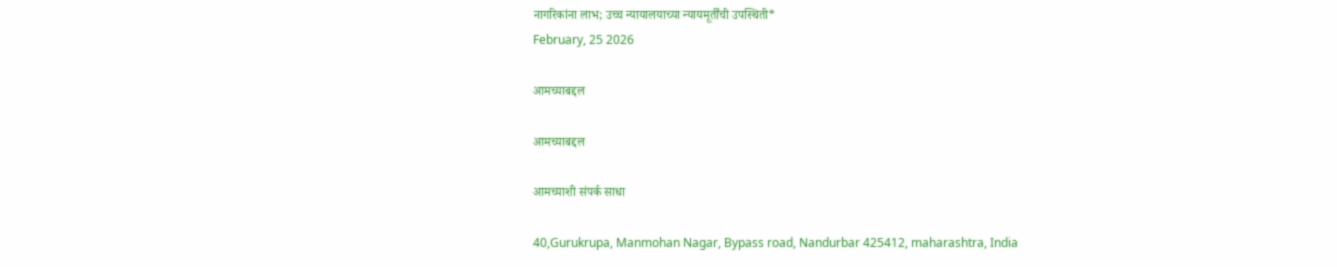नागरिकांना लाभ; उच्च न्यायालयाच्या न्यायमूर्तींची उपस्थिती*
February, 25 2026

आमच्याबद्दल

आमच्याबद्दल

आमच्याशी संपर्क साधा

40,Gurukrupa, Manmohan Nagar, Bypass road, Nandurbar 425412, maharashtra, India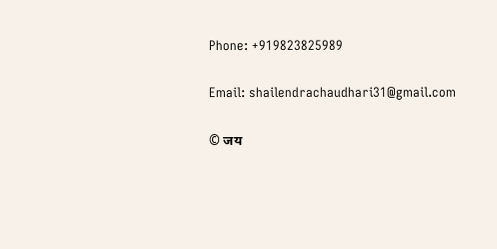Phone: +919823825989

Email: shailendrachaudhari31@gmail.com

© जय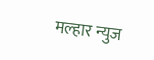मल्हार न्युज